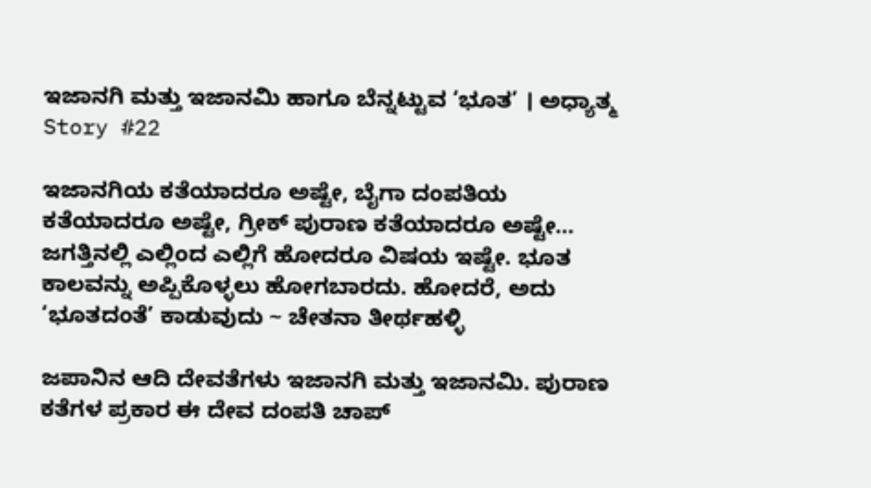ಇಜಾನಗಿ ಮತ್ತು ಇಜಾನಮಿ ಹಾಗೂ ಬೆನ್ನಟ್ಟುವ ‘ಭೂತ’ । ಅಧ್ಯಾತ್ಮ Story #22

ಇಜಾನಗಿಯ ಕತೆಯಾದರೂ ಅಷ್ಟೇ, ಬೈಗಾ ದಂಪತಿಯ ಕತೆಯಾದರೂ ಅಷ್ಟೇ, ಗ್ರೀಕ್ ಪುರಾಣ ಕತೆಯಾದರೂ ಅಷ್ಟೇ… ಜಗತ್ತಿನಲ್ಲಿ ಎಲ್ಲಿಂದ ಎಲ್ಲಿಗೆ ಹೋದರೂ ವಿಷಯ ಇಷ್ಟೇ. ಭೂತ ಕಾಲವನ್ನು ಅಪ್ಪಿಕೊಳ್ಳಲು ಹೋಗಬಾರದು. ಹೋದರೆ, ಅದು ‘ಭೂತದಂತೆ’ ಕಾಡುವುದು ~ ಚೇತನಾ ತೀರ್ಥಹಳ್ಳಿ

ಜಪಾನಿನ ಆದಿ ದೇವತೆಗಳು ಇಜಾನಗಿ ಮತ್ತು ಇಜಾನಮಿ. ಪುರಾಣ ಕತೆಗಳ ಪ್ರಕಾರ ಈ ದೇವ ದಂಪತಿ ಚಾಪ್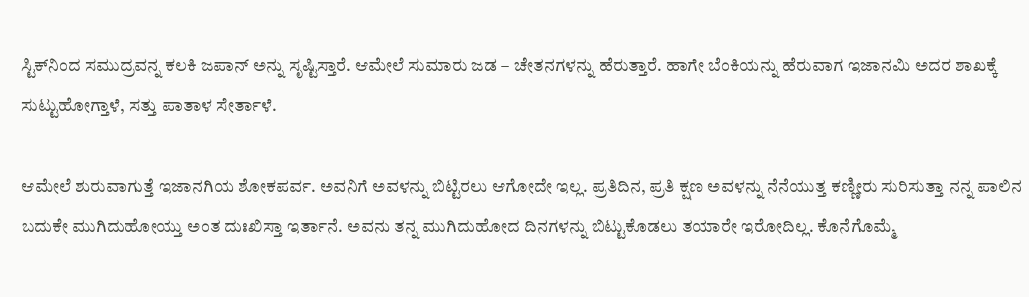ಸ್ಟಿಕ್‌ನಿಂದ ಸಮುದ್ರವನ್ನ ಕಲಕಿ ಜಪಾನ್ ಅನ್ನು ಸೃಷ್ಟಿಸ್ತಾರೆ. ಆಮೇಲೆ ಸುಮಾರು ಜಡ – ಚೇತನಗಳನ್ನು ಹೆರುತ್ತಾರೆ. ಹಾಗೇ ಬೆಂಕಿಯನ್ನು ಹೆರುವಾಗ ಇಜಾನಮಿ ಅದರ ಶಾಖಕ್ಕೆ ಸುಟ್ಟುಹೋಗ್ತಾಳೆ, ಸತ್ತು ಪಾತಾಳ ಸೇರ್ತಾಳೆ.

ಆಮೇಲೆ ಶುರುವಾಗುತ್ತೆ ಇಜಾನಗಿಯ ಶೋಕಪರ್ವ. ಅವನಿಗೆ ಅವಳನ್ನು ಬಿಟ್ಟಿರಲು ಆಗೋದೇ ಇಲ್ಲ. ಪ್ರತಿದಿನ, ಪ್ರತಿ ಕ್ಷಣ ಅವಳನ್ನು ನೆನೆಯುತ್ತ ಕಣ್ಣೀರು ಸುರಿಸುತ್ತಾ ನನ್ನ ಪಾಲಿನ ಬದುಕೇ ಮುಗಿದುಹೋಯ್ತು ಅಂತ ದುಃಖಿಸ್ತಾ ಇರ್ತಾನೆ. ಅವನು ತನ್ನ ಮುಗಿದುಹೋದ ದಿನಗಳನ್ನು ಬಿಟ್ಟುಕೊಡಲು ತಯಾರೇ ಇರೋದಿಲ್ಲ. ಕೊನೆಗೊಮ್ಮೆ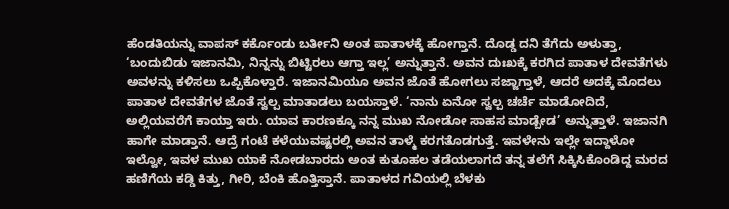ಹೆಂಡತಿಯನ್ನು ವಾಪಸ್ ಕರ್ಕೊಂಡು ಬರ್ತೀನಿ ಅಂತ ಪಾತಾಳಕ್ಕೆ ಹೋಗ್ತಾನೆ. ದೊಡ್ಡ ದನಿ ತೆಗೆದು ಅಳುತ್ತಾ, ‘ಬಂದುಬಿಡು ಇಜಾನಮಿ, ನಿನ್ನನ್ನು ಬಿಟ್ಟಿರಲು ಆಗ್ತಾ ಇಲ್ಲ’ ಅನ್ನುತ್ತಾನೆ. ಅವನ ದುಃಖಕ್ಕೆ ಕರಗಿದ ಪಾತಾಳ ದೇವತೆಗಳು ಅವಳನ್ನು ಕಳಿಸಲು ಒಪ್ಪಿಕೊಳ್ತಾರೆ. ಇಜಾನಮಿಯೂ ಅವನ ಜೊತೆ ಹೋಗಲು ಸಜ್ಜಾಗ್ತಾಳೆ, ಆದರೆ ಅದಕ್ಕೆ ಮೊದಲು ಪಾತಾಳ ದೇವತೆಗಳ ಜೊತೆ ಸ್ವಲ್ಪ ಮಾತಾಡಲು ಬಯಸ್ತಾಳೆ. ‘ನಾನು ಏನೋ ಸ್ವಲ್ಪ ಚರ್ಚೆ ಮಾಡೋದಿದೆ, ಅಲ್ಲಿಯವರೆಗೆ ಕಾಯ್ತಾ ಇರು. ಯಾವ ಕಾರಣಕ್ಕೂ ನನ್ನ ಮುಖ ನೋಡೋ ಸಾಹಸ ಮಾಡ್ಬೇಡ’ ಅನ್ನುತ್ತಾಳೆ. ಇಜಾನಗಿ ಹಾಗೇ ಮಾಡ್ತಾನೆ. ಆದ್ರೆ ಗಂಟೆ ಕಳೆಯುವಷ್ಟರಲ್ಲಿ ಅವನ ತಾಳ್ಮೆ ಕರಗತೊಡಗುತ್ತೆ. ಇವಳೇನು ಇಲ್ಲೇ ಇದ್ದಾಳೋ ಇಲ್ವೋ, ಇವಳ ಮುಖ ಯಾಕೆ ನೋಡಬಾರದು ಅಂತ ಕುತೂಹಲ ತಡೆಯಲಾಗದೆ ತನ್ನ ತಲೆಗೆ ಸಿಕ್ಕಿಸಿಕೊಂಡಿದ್ದ ಮರದ ಹಣಿಗೆಯ ಕಡ್ಡಿ ಕಿತ್ತು, ಗೀರಿ, ಬೆಂಕಿ ಹೊತ್ತಿಸ್ತಾನೆ. ಪಾತಾಳದ ಗವಿಯಲ್ಲಿ ಬೆಳಕು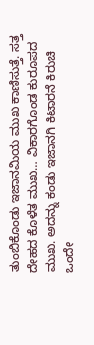ತುಂಬಿಕೊಂಡು ಇಜಾನಮಿಯ ಮುಖ ಕಾಣಿಸುತ್ತೆ. ಸತ್ತ ದೇಹದ ಕೊಳೆತ ಮುಖ… ವಿಕಾರಗೊಂಡ ಕುರೂಪದ ಮುಖ. ಅದನ್ನು ಕಂಡು ಇಜಾನಗಿ ಕಿಟಾರನೆ ಕಿರುಚಿ ಒಂದೇ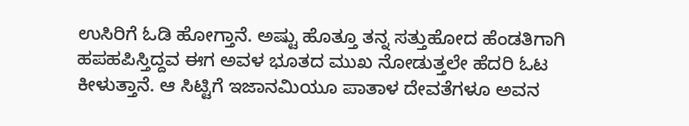ಉಸಿರಿಗೆ ಓಡಿ ಹೋಗ್ತಾನೆ. ಅಷ್ಟು ಹೊತ್ತೂ ತನ್ನ ಸತ್ತುಹೋದ ಹೆಂಡತಿಗಾಗಿ ಹಪಹಪಿಸ್ತಿದ್ದವ ಈಗ ಅವಳ ಭೂತದ ಮುಖ ನೋಡುತ್ತಲೇ ಹೆದರಿ ಓಟ ಕೀಳುತ್ತಾನೆ. ಆ ಸಿಟ್ಟಿಗೆ ಇಜಾನಮಿಯೂ ಪಾತಾಳ ದೇವತೆಗಳೂ ಅವನ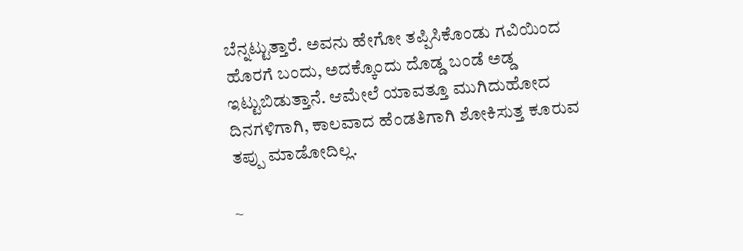ಬೆನ್ನಟ್ಟುತ್ತಾರೆ. ಅವನು ಹೇಗೋ ತಪ್ಪಿಸಿಕೊಂಡು ಗವಿಯಿಂದ ಹೊರಗೆ ಬಂದು, ಅದಕ್ಕೊಂದು ದೊಡ್ಡ ಬಂಡೆ ಅಡ್ಡ ಇಟ್ಟುಬಿಡುತ್ತಾನೆ. ಆಮೇಲೆ ಯಾವತ್ತೂ ಮುಗಿದುಹೋದ ದಿನಗಳಿಗಾಗಿ, ಕಾಲವಾದ ಹೆಂಡತಿಗಾಗಿ ಶೋಕಿಸುತ್ತ ಕೂರುವ ತಪ್ಪು ಮಾಡೋದಿಲ್ಲ.

~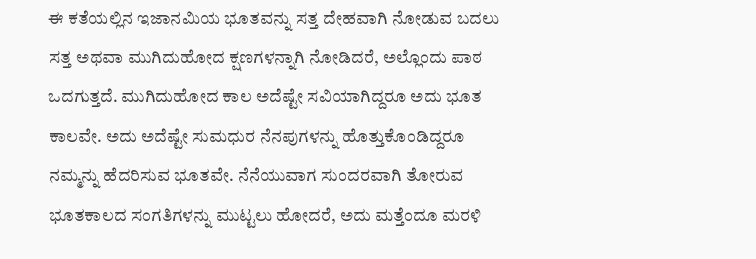ಈ ಕತೆಯಲ್ಲಿನ ಇಜಾನಮಿಯ ಭೂತವನ್ನು ಸತ್ತ ದೇಹವಾಗಿ ನೋಡುವ ಬದಲು ಸತ್ತ ಅಥವಾ ಮುಗಿದುಹೋದ ಕ್ಷಣಗಳನ್ನಾಗಿ ನೋಡಿದರೆ, ಅಲ್ಲೊಂದು ಪಾಠ ಒದಗುತ್ತದೆ. ಮುಗಿದುಹೋದ ಕಾಲ ಅದೆಷ್ಟೇ ಸವಿಯಾಗಿದ್ದರೂ ಅದು ಭೂತ ಕಾಲವೇ. ಅದು ಅದೆಷ್ಟೇ ಸುಮಧುರ ನೆನಪುಗಳನ್ನು ಹೊತ್ತುಕೊಂಡಿದ್ದರೂ ನಮ್ಮನ್ನು ಹೆದರಿಸುವ ಭೂತವೇ. ನೆನೆಯುವಾಗ ಸುಂದರವಾಗಿ ತೋರುವ ಭೂತಕಾಲದ ಸಂಗತಿಗಳನ್ನು ಮುಟ್ಟಲು ಹೋದರೆ, ಅದು ಮತ್ತೆಂದೂ ಮರಳಿ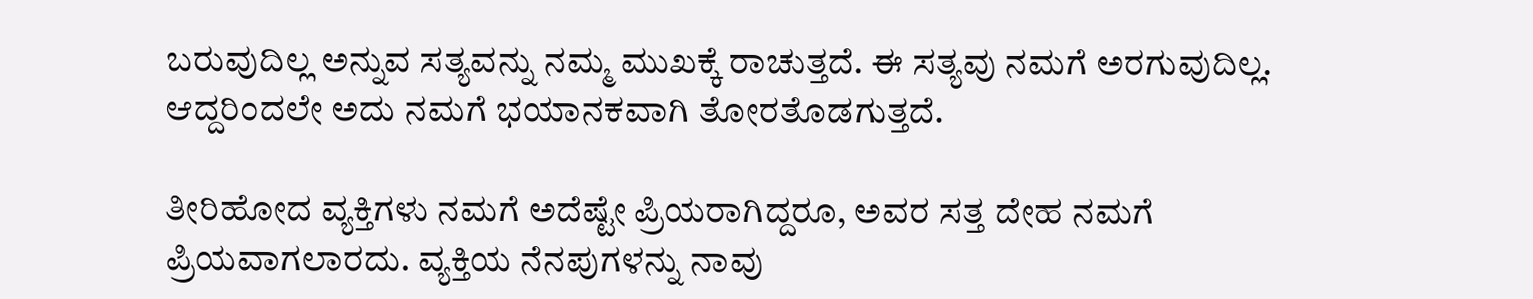ಬರುವುದಿಲ್ಲ ಅನ್ನುವ ಸತ್ಯವನ್ನು ನಮ್ಮ ಮುಖಕ್ಕೆ ರಾಚುತ್ತದೆ. ಈ ಸತ್ಯವು ನಮಗೆ ಅರಗುವುದಿಲ್ಲ. ಆದ್ದರಿಂದಲೇ ಅದು ನಮಗೆ ಭಯಾನಕವಾಗಿ ತೋರತೊಡಗುತ್ತದೆ.

ತೀರಿಹೋದ ವ್ಯಕ್ತಿಗಳು ನಮಗೆ ಅದೆಷ್ಟೇ ಪ್ರಿಯರಾಗಿದ್ದರೂ, ಅವರ ಸತ್ತ ದೇಹ ನಮಗೆ ಪ್ರಿಯವಾಗಲಾರದು. ವ್ಯಕ್ತಿಯ ನೆನಪುಗಳನ್ನು ನಾವು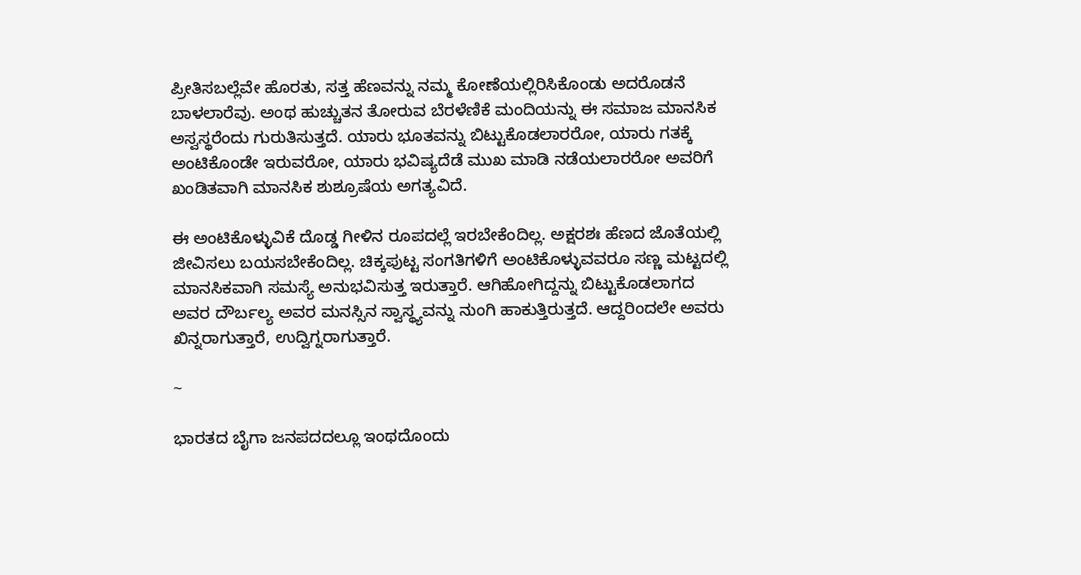ಪ್ರೀತಿಸಬಲ್ಲೆವೇ ಹೊರತು, ಸತ್ತ ಹೆಣವನ್ನು ನಮ್ಮ ಕೋಣೆಯಲ್ಲಿರಿಸಿಕೊಂಡು ಅದರೊಡನೆ ಬಾಳಲಾರೆವು. ಅಂಥ ಹುಚ್ಚುತನ ತೋರುವ ಬೆರಳೆಣಿಕೆ ಮಂದಿಯನ್ನು ಈ ಸಮಾಜ ಮಾನಸಿಕ ಅಸ್ವಸ್ಥರೆಂದು ಗುರುತಿಸುತ್ತದೆ. ಯಾರು ಭೂತವನ್ನು ಬಿಟ್ಟುಕೊಡಲಾರರೋ, ಯಾರು ಗತಕ್ಕೆ ಅಂಟಿಕೊಂಡೇ ಇರುವರೋ, ಯಾರು ಭವಿಷ್ಯದೆಡೆ ಮುಖ ಮಾಡಿ ನಡೆಯಲಾರರೋ ಅವರಿಗೆ ಖಂಡಿತವಾಗಿ ಮಾನಸಿಕ ಶುಶ್ರೂಷೆಯ ಅಗತ್ಯವಿದೆ.

ಈ ಅಂಟಿಕೊಳ್ಳುವಿಕೆ ದೊಡ್ಡ ಗೀಳಿನ ರೂಪದಲ್ಲೆ ಇರಬೇಕೆಂದಿಲ್ಲ. ಅಕ್ಷರಶಃ ಹೆಣದ ಜೊತೆಯಲ್ಲಿ ಜೀವಿಸಲು ಬಯಸಬೇಕೆಂದಿಲ್ಲ. ಚಿಕ್ಕಪುಟ್ಟ ಸಂಗತಿಗಳಿಗೆ ಅಂಟಿಕೊಳ್ಳುವವರೂ ಸಣ್ಣ ಮಟ್ಟದಲ್ಲಿ ಮಾನಸಿಕವಾಗಿ ಸಮಸ್ಯೆ ಅನುಭವಿಸುತ್ತ ಇರುತ್ತಾರೆ. ಆಗಿಹೋಗಿದ್ದನ್ನು ಬಿಟ್ಟುಕೊಡಲಾಗದ ಅವರ ದೌರ್ಬಲ್ಯ ಅವರ ಮನಸ್ಸಿನ ಸ್ವಾಸ್ಥ್ಯವನ್ನು ನುಂಗಿ ಹಾಕುತ್ತಿರುತ್ತದೆ. ಆದ್ದರಿಂದಲೇ ಅವರು ಖಿನ್ನರಾಗುತ್ತಾರೆ, ಉದ್ವಿಗ್ನರಾಗುತ್ತಾರೆ.

~

ಭಾರತದ ಬೈಗಾ ಜನಪದದಲ್ಲೂ ಇಂಥದೊಂದು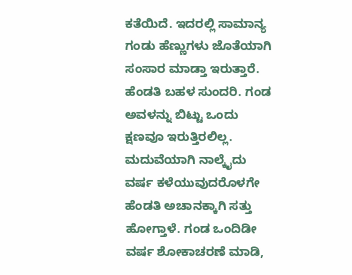ಕತೆಯಿದೆ. ಇದರಲ್ಲಿ ಸಾಮಾನ್ಯ ಗಂಡು ಹೆಣ್ಣುಗಳು ಜೊತೆಯಾಗಿ ಸಂಸಾರ ಮಾಡ್ತಾ ಇರುತ್ತಾರೆ. ಹೆಂಡತಿ ಬಹಳ ಸುಂದರಿ. ಗಂಡ ಅವಳನ್ನು ಬಿಟ್ಟು ಒಂದು ಕ್ಷಣವೂ ಇರುತ್ತಿರಲಿಲ್ಲ. ಮದುವೆಯಾಗಿ ನಾಲ್ಕೈದು ವರ್ಷ ಕಳೆಯುವುದರೊಳಗೇ ಹೆಂಡತಿ ಅಚಾನಕ್ಕಾಗಿ ಸತ್ತು ಹೋಗ್ತಾಳೆ. ಗಂಡ ಒಂದಿಡೀ ವರ್ಷ ಶೋಕಾಚರಣೆ ಮಾಡಿ,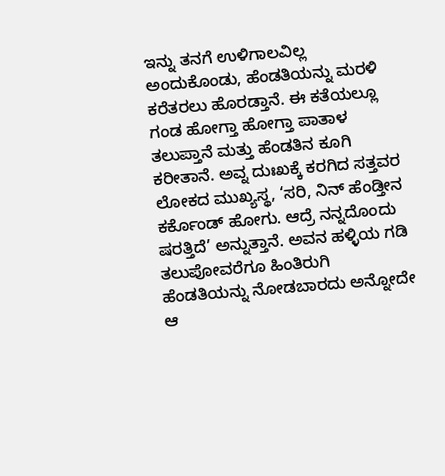ಇನ್ನು ತನಗೆ ಉಳಿಗಾಲವಿಲ್ಲ ಅಂದುಕೊಂಡು, ಹೆಂಡತಿಯನ್ನು ಮರಳಿ ಕರೆತರಲು ಹೊರಡ್ತಾನೆ. ಈ ಕತೆಯಲ್ಲೂ ಗಂಡ ಹೋಗ್ತಾ ಹೋಗ್ತಾ ಪಾತಾಳ ತಲುಪ್ತಾನೆ ಮತ್ತು ಹೆಂಡತಿನ ಕೂಗಿ ಕರೀತಾನೆ. ಅವ್ನ ದುಃಖಕ್ಕೆ ಕರಗಿದ ಸತ್ತವರ ಲೋಕದ ಮುಖ್ಯಸ್ಥ, ‘ಸರಿ, ನಿನ್ ಹೆಂಡ್ತೀನ ಕರ್ಕೊಂಡ್ ಹೋಗು. ಆದ್ರೆ ನನ್ನದೊಂದು ಷರತ್ತಿದೆ’ ಅನ್ನುತ್ತಾನೆ. ಅವನ ಹಳ್ಳಿಯ ಗಡಿ ತಲುಪೋವರೆಗೂ ಹಿಂತಿರುಗಿ ಹೆಂಡತಿಯನ್ನು ನೋಡಬಾರದು ಅನ್ನೋದೇ ಆ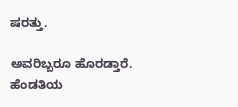ಷರತ್ತು.

ಅವರಿಬ್ಬರೂ ಹೊರಡ್ತಾರೆ. ಹೆಂಡತಿಯ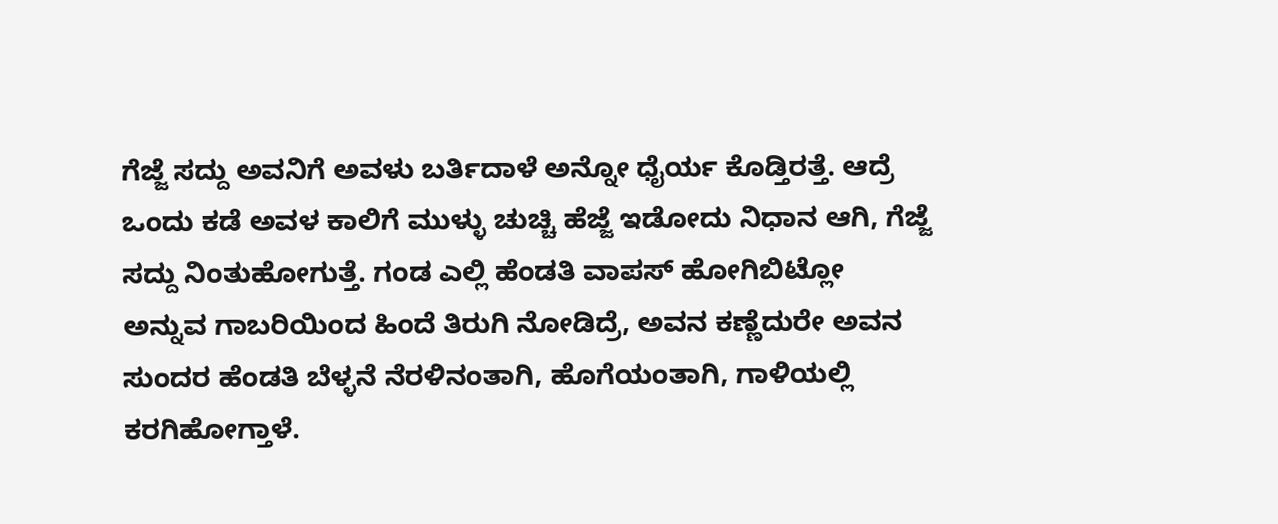ಗೆಜ್ಜೆ ಸದ್ದು ಅವನಿಗೆ ಅವಳು ಬರ್ತಿದಾಳೆ ಅನ್ನೋ ಧೈರ್ಯ ಕೊಡ್ತಿರತ್ತೆ. ಆದ್ರೆ ಒಂದು ಕಡೆ ಅವಳ ಕಾಲಿಗೆ ಮುಳ್ಳು ಚುಚ್ಚಿ ಹೆಜ್ಜೆ ಇಡೋದು ನಿಧಾನ ಆಗಿ, ಗೆಜ್ಜೆ ಸದ್ದು ನಿಂತುಹೋಗುತ್ತೆ. ಗಂಡ ಎಲ್ಲಿ ಹೆಂಡತಿ ವಾಪಸ್ ಹೋಗಿಬಿಟ್ಲೋ ಅನ್ನುವ ಗಾಬರಿಯಿಂದ ಹಿಂದೆ ತಿರುಗಿ ನೋಡಿದ್ರೆ, ಅವನ ಕಣ್ಣೆದುರೇ ಅವನ ಸುಂದರ ಹೆಂಡತಿ ಬೆಳ್ಳನೆ ನೆರಳಿನಂತಾಗಿ, ಹೊಗೆಯಂತಾಗಿ, ಗಾಳಿಯಲ್ಲಿ ಕರಗಿಹೋಗ್ತಾಳೆ.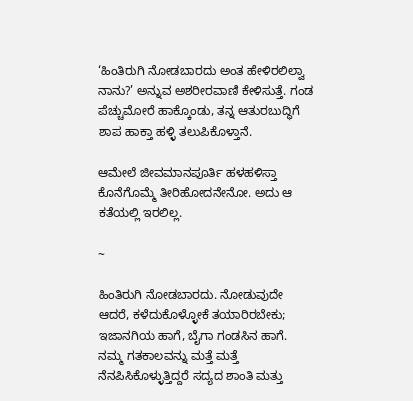‘ಹಿಂತಿರುಗಿ ನೋಡಬಾರದು ಅಂತ ಹೇಳಿರಲಿಲ್ವಾ ನಾನು?’ ಅನ್ನುವ ಅಶರೀರವಾಣಿ ಕೇಳಿಸುತ್ತೆ. ಗಂಡ ಪೆಚ್ಚುಮೋರೆ ಹಾಕ್ಕೊಂಡು, ತನ್ನ ಆತುರಬುದ್ಧಿಗೆ ಶಾಪ ಹಾಕ್ತಾ ಹಳ್ಳಿ ತಲುಪಿಕೊಳ್ತಾನೆ.

ಆಮೇಲೆ ಜೀವಮಾನಪೂರ್ತಿ ಹಳಹಳಿಸ್ತಾ ಕೊನೆಗೊಮ್ಮೆ ತೀರಿಹೋದನೇನೋ. ಅದು ಆ ಕತೆಯಲ್ಲಿ ಇರಲಿಲ್ಲ.

~

ಹಿಂತಿರುಗಿ ನೋಡಬಾರದು. ನೋಡುವುದೇ ಆದರೆ, ಕಳೆದುಕೊಳ್ಳೋಕೆ ತಯಾರಿರಬೇಕು; ಇಜಾನಗಿಯ ಹಾಗೆ, ಬೈಗಾ ಗಂಡಸಿನ ಹಾಗೆ. ನಮ್ಮ ಗತಕಾಲವನ್ನು ಮತ್ತೆ ಮತ್ತೆ ನೆನಪಿಸಿಕೊಳ್ಳುತ್ತಿದ್ದರೆ ಸದ್ಯದ ಶಾಂತಿ ಮತ್ತು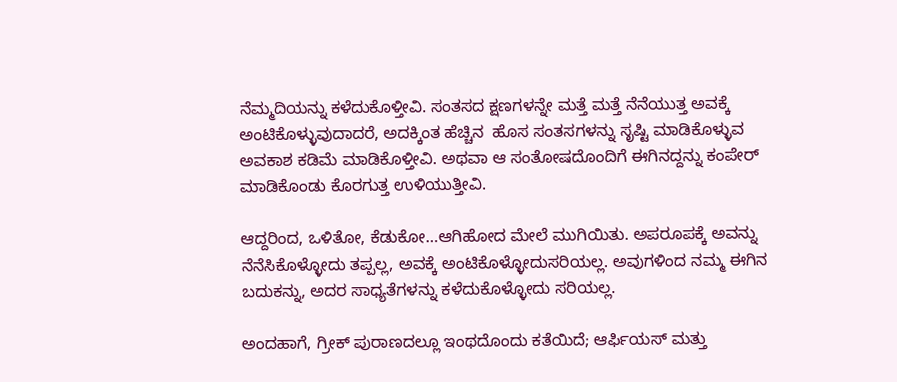ನೆಮ್ಮದಿಯನ್ನು ಕಳೆದುಕೊಳ್ತೀವಿ. ಸಂತಸದ ಕ್ಷಣಗಳನ್ನೇ ಮತ್ತೆ ಮತ್ತೆ ನೆನೆಯುತ್ತ ಅವಕ್ಕೆ ಅಂಟಿಕೊಳ್ಳುವುದಾದರೆ, ಅದಕ್ಕಿಂತ ಹೆಚ್ಚಿನ  ಹೊಸ ಸಂತಸಗಳನ್ನು ಸೃಷ್ಟಿ ಮಾಡಿಕೊಳ್ಳುವ ಅವಕಾಶ ಕಡಿಮೆ ಮಾಡಿಕೊಳ್ತೀವಿ. ಅಥವಾ ಆ ಸಂತೋಷದೊಂದಿಗೆ ಈಗಿನದ್ದನ್ನು ಕಂಪೇರ್ ಮಾಡಿಕೊಂಡು ಕೊರಗುತ್ತ ಉಳಿಯುತ್ತೀವಿ.

ಆದ್ದರಿಂದ, ಒಳಿತೋ, ಕೆಡುಕೋ…ಆಗಿಹೋದ ಮೇಲೆ ಮುಗಿಯಿತು. ಅಪರೂಪಕ್ಕೆ ಅವನ್ನು ನೆನೆಸಿಕೊಳ್ಳೋದು ತಪ್ಪಲ್ಲ, ಅವಕ್ಕೆ ಅಂಟಿಕೊಳ್ಳೋದುಸರಿಯಲ್ಲ. ಅವುಗಳಿಂದ ನಮ್ಮ ಈಗಿನ ಬದುಕನ್ನು, ಅದರ ಸಾಧ್ಯತೆಗಳನ್ನು ಕಳೆದುಕೊಳ್ಳೋದು ಸರಿಯಲ್ಲ.

ಅಂದಹಾಗೆ, ಗ್ರೀಕ್ ಪುರಾಣದಲ್ಲೂ ಇಂಥದೊಂದು ಕತೆಯಿದೆ; ಆರ್ಫಿಯಸ್ ಮತ್ತು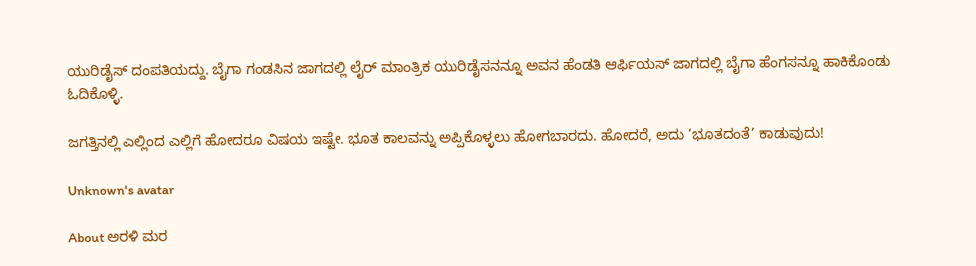ಯುರಿಡೈಸ್ ದಂಪತಿಯದ್ದು. ಬೈಗಾ ಗಂಡಸಿನ ಜಾಗದಲ್ಲಿ ಲೈರ್ ಮಾಂತ್ರಿಕ ಯುರಿಡೈಸನನ್ನೂ ಅವನ ಹೆಂಡತಿ ಆರ್ಫಿಯಸ್ ಜಾಗದಲ್ಲಿ ಬೈಗಾ ಹೆಂಗಸನ್ನೂ ಹಾಕಿಕೊಂಡು ಓದಿಕೊಳ್ಳಿ.

ಜಗತ್ತಿನಲ್ಲಿ ಎಲ್ಲಿಂದ ಎಲ್ಲಿಗೆ ಹೋದರೂ ವಿಷಯ ಇಷ್ಟೇ. ಭೂತ ಕಾಲವನ್ನು ಅಪ್ಪಿಕೊಳ್ಳಲು ಹೋಗಬಾರದು. ಹೋದರೆ, ಅದು ‘ಭೂತದಂತೆ’ ಕಾಡುವುದು!

Unknown's avatar

About ಅರಳಿ ಮರ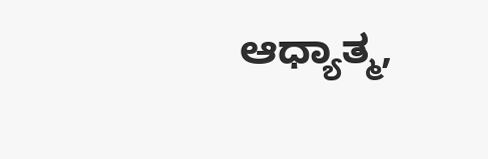ಆಧ್ಯಾತ್ಮ,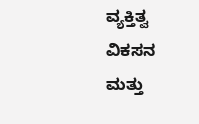ವ್ಯಕ್ತಿತ್ವ ವಿಕಸನ ಮತ್ತು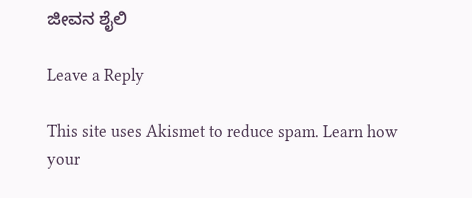ಜೀವನ ಶೈಲಿ

Leave a Reply

This site uses Akismet to reduce spam. Learn how your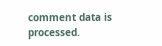comment data is processed.